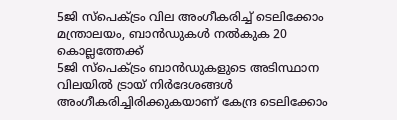5ജി സ്പെക്ട്രം വില അംഗീകരിച്ച് ടെലിക്കോം മന്ത്രാലയം, ബാൻഡുകൾ നൽകുക 20 കൊല്ലത്തേക്ക്
5ജി സ്പെക്ട്രം ബാൻഡുകളുടെ അടിസ്ഥാന വിലയിൽ ട്രായ് നിർദേശങ്ങൾ അംഗീകരിച്ചിരിക്കുകയാണ് കേന്ദ്ര ടെലിക്കോം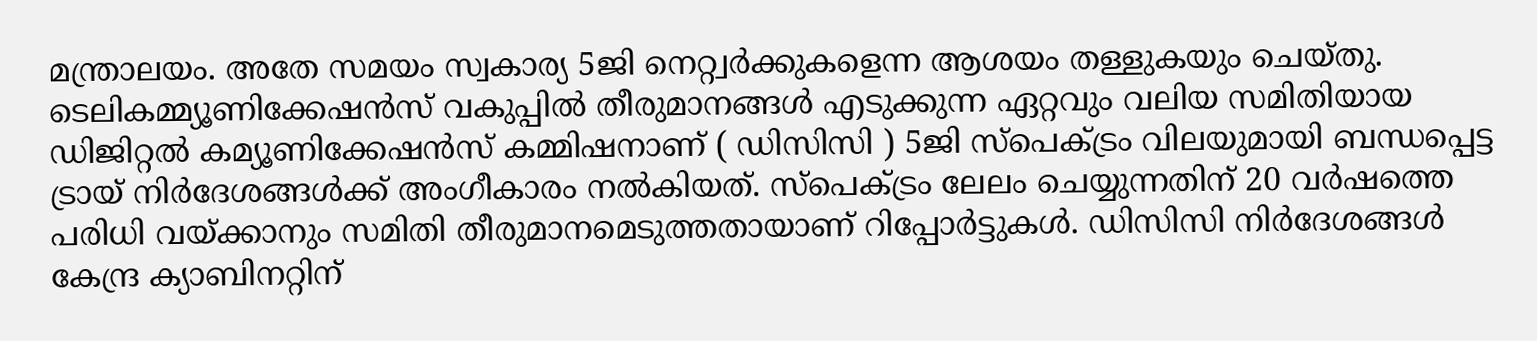മന്ത്രാലയം. അതേ സമയം സ്വകാര്യ 5ജി നെറ്റ്വർക്കുകളെന്ന ആശയം തള്ളുകയും ചെയ്തു. ടെലികമ്മ്യൂണിക്കേഷൻസ് വകുപ്പിൽ തീരുമാനങ്ങൾ എടുക്കുന്ന ഏറ്റവും വലിയ സമിതിയായ ഡിജിറ്റൽ കമ്യൂണിക്കേഷൻസ് കമ്മിഷനാണ് ( ഡിസിസി ) 5ജി സ്പെക്ട്രം വിലയുമായി ബന്ധപ്പെട്ട ട്രായ് നിർദേശങ്ങൾക്ക് അംഗീകാരം നൽകിയത്. സ്പെക്ട്രം ലേലം ചെയ്യുന്നതിന് 20 വർഷത്തെ പരിധി വയ്ക്കാനും സമിതി തീരുമാനമെടുത്തതായാണ് റിപ്പോർട്ടുകൾ. ഡിസിസി നിർദേശങ്ങൾ കേന്ദ്ര ക്യാബിനറ്റിന്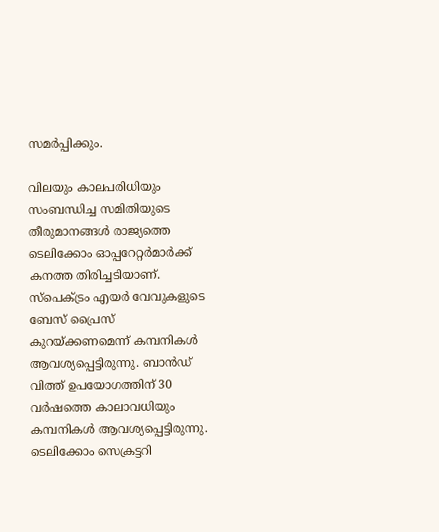സമർപ്പിക്കും.

വിലയും കാലപരിധിയും സംബന്ധിച്ച സമിതിയുടെ തീരുമാനങ്ങൾ രാജ്യത്തെ ടെലിക്കോം ഓപ്പറേറ്റർമാർക്ക് കനത്ത തിരിച്ചടിയാണ്. സ്പെക്ട്രം എയർ വേവുകളുടെ ബേസ് പ്രൈസ് കുറയ്ക്കണമെന്ന് കമ്പനികൾ ആവശ്യപ്പെട്ടിരുന്നു. ബാൻഡ് വിത്ത് ഉപയോഗത്തിന് 30 വർഷത്തെ കാലാവധിയും കമ്പനികൾ ആവശ്യപ്പെട്ടിരുന്നു. ടെലിക്കോം സെക്രട്ടറി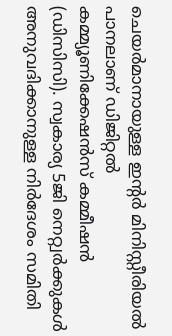ചെയർമാനായുള്ള ഇന്റർ മിനിസ്റ്റീരിയൽ പാനലാണ് ഡിജിറ്റൽ കമ്മ്യൂണിക്കേഷൻസ് കമ്മീഷൻ (ഡിസിസി). സ്വകാര്യ 5ജി നെറ്റ്വർക്കുകൾ അനുവദിക്കാനുള്ള നിർദേശം സമിതി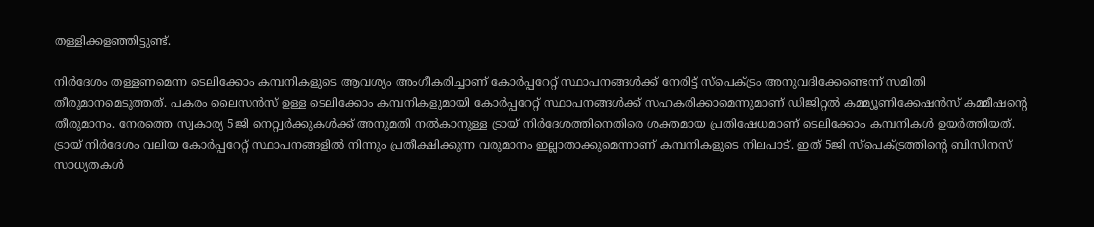തള്ളിക്കളഞ്ഞിട്ടുണ്ട്.

നിർദേശം തള്ളണമെന്ന ടെലിക്കോം കമ്പനികളുടെ ആവശ്യം അംഗീകരിച്ചാണ് കോർപ്പറേറ്റ് സ്ഥാപനങ്ങൾക്ക് നേരിട്ട് സ്പെക്ട്രം അനുവദിക്കേണ്ടെന്ന് സമിതി തീരുമാനമെടുത്തത്. പകരം ലൈസൻസ് ഉള്ള ടെലിക്കോം കമ്പനികളുമായി കോർപ്പറേറ്റ് സ്ഥാപനങ്ങൾക്ക് സഹകരിക്കാമെന്നുമാണ് ഡിജിറ്റൽ കമ്മ്യൂണിക്കേഷൻസ് കമ്മീഷന്റെ തീരുമാനം. നേരത്തെ സ്വകാര്യ 5ജി നെറ്റ്വർക്കുകൾക്ക് അനുമതി നൽകാനുള്ള ട്രായ് നിർദേശത്തിനെതിരെ ശക്തമായ പ്രതിഷേധമാണ് ടെലിക്കോം കമ്പനികൾ ഉയർത്തിയത്. ട്രായ് നിർദേശം വലിയ കോർപ്പറേറ്റ് സ്ഥാപനങ്ങളിൽ നിന്നും പ്രതീക്ഷിക്കുന്ന വരുമാനം ഇല്ലാതാക്കുമെന്നാണ് കമ്പനികളുടെ നിലപാട്. ഇത് 5ജി സ്പെക്ട്രത്തിന്റെ ബിസിനസ് സാധ്യതകൾ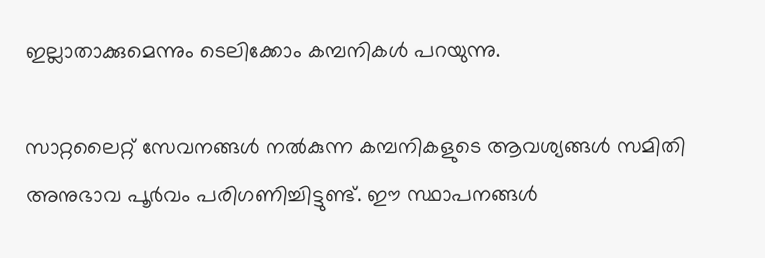ഇല്ലാതാക്കുമെന്നും ടെലിക്കോം കമ്പനികൾ പറയുന്നു.

സാറ്റലൈറ്റ് സേവനങ്ങൾ നൽകുന്ന കമ്പനികളുടെ ആവശ്യങ്ങൾ സമിതി അനുഭാവ പൂർവം പരിഗണിച്ചിട്ടുണ്ട്. ഈ സ്ഥാപനങ്ങൾ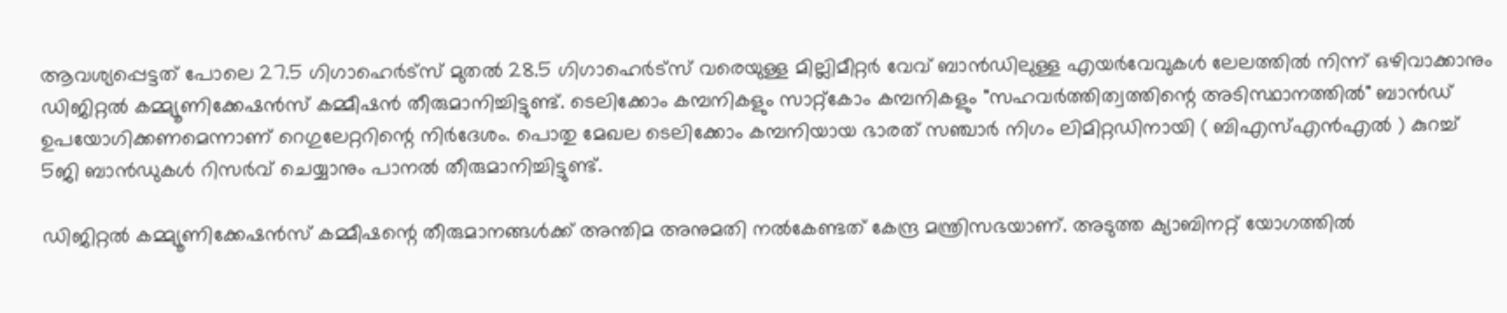ആവശ്യപ്പെട്ടത് പോലെ 27.5 ഗിഗാഹെർട്സ് മുതൽ 28.5 ഗിഗാഹെർട്സ് വരെയുള്ള മില്ലിമീറ്റർ വേവ് ബാൻഡിലുള്ള എയർവേവുകൾ ലേലത്തിൽ നിന്ന് ഒഴിവാക്കാനും ഡിജിറ്റൽ കമ്മ്യൂണിക്കേഷൻസ് കമ്മീഷൻ തീരുമാനിച്ചിട്ടുണ്ട്. ടെലിക്കോം കമ്പനികളും സാറ്റ്കോം കമ്പനികളും "സഹവർത്തിത്വത്തിന്റെ അടിസ്ഥാനത്തിൽ" ബാൻഡ് ഉപയോഗിക്കണമെന്നാണ് റെഗുലേറ്ററിന്റെ നിർദേശം. പൊതു മേഖല ടെലിക്കോം കമ്പനിയായ ഭാരത് സഞ്ചാർ നിഗം ലിമിറ്റഡിനായി ( ബിഎസ്എൻഎൽ ) കുറച്ച് 5ജി ബാൻഡുകൾ റിസർവ് ചെയ്യാനും പാനൽ തീരുമാനിച്ചിട്ടുണ്ട്.

ഡിജിറ്റൽ കമ്മ്യൂണിക്കേഷൻസ് കമ്മീഷന്റെ തീരുമാനങ്ങൾക്ക് അന്തിമ അനുമതി നൽകേണ്ടത് കേന്ദ്ര മന്ത്രിസഭയാണ്. അടുത്ത ക്യാബിനറ്റ് യോഗത്തിൽ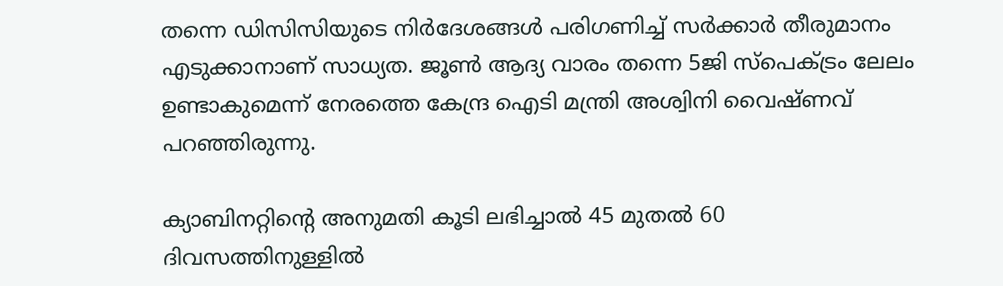തന്നെ ഡിസിസിയുടെ നിർദേശങ്ങൾ പരിഗണിച്ച് സർക്കാർ തീരുമാനം എടുക്കാനാണ് സാധ്യത. ജൂൺ ആദ്യ വാരം തന്നെ 5ജി സ്പെക്ട്രം ലേലം ഉണ്ടാകുമെന്ന് നേരത്തെ കേന്ദ്ര ഐടി മന്ത്രി അശ്വിനി വൈഷ്ണവ് പറഞ്ഞിരുന്നു.

ക്യാബിനറ്റിന്റെ അനുമതി കൂടി ലഭിച്ചാൽ 45 മുതൽ 60 ദിവസത്തിനുള്ളിൽ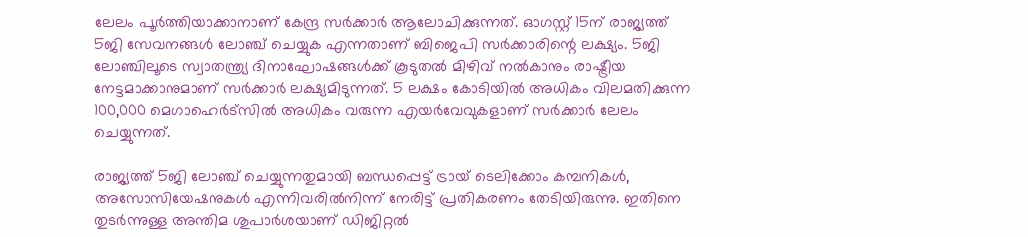ലേലം പൂർത്തിയാക്കാനാണ് കേന്ദ്ര സർക്കാർ ആലോചിക്കുന്നത്. ഓഗസ്റ്റ് 15ന് രാജ്യത്ത് 5ജി സേവനങ്ങൾ ലോഞ്ച് ചെയ്യുക എന്നതാണ് ബിജെപി സർക്കാരിന്റെ ലക്ഷ്യം. 5ജി ലോഞ്ചിലൂടെ സ്വാതന്ത്ര്യ ദിനാഘോഷങ്ങൾക്ക് കൂടുതൽ മിഴിവ് നൽകാനും രാഷ്ട്രീയ നേട്ടമാക്കാനുമാണ് സർക്കാർ ലക്ഷ്യമിടുന്നത്. 5 ലക്ഷം കോടിയിൽ അധികം വിലമതിക്കുന്ന 100,000 മെഗാഹെർട്സിൽ അധികം വരുന്ന എയർവേവുകളാണ് സർക്കാർ ലേലം ചെയ്യുന്നത്.

രാജ്യത്ത് 5ജി ലോഞ്ച് ചെയ്യുന്നതുമായി ബന്ധപ്പെട്ട് ട്രായ് ടെലിക്കോം കമ്പനികൾ, അസോസിയേഷനുകൾ എന്നിവരിൽനിന്ന് നേരിട്ട് പ്രതികരണം തേടിയിരുന്നു. ഇതിനെ തുടർന്നുള്ള അന്തിമ ശുപാർശയാണ് ഡിജിറ്റൽ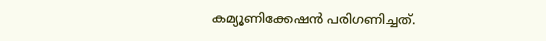കമ്യൂണിക്കേഷൻ പരിഗണിച്ചത്.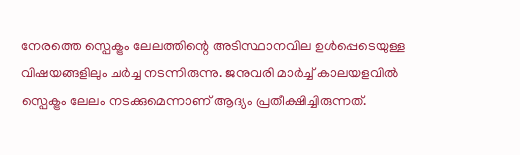നേരത്തെ സ്പെക്ട്രം ലേലത്തിന്റെ അടിസ്ഥാനവില ഉൾപ്പെടെയുള്ള വിഷയങ്ങളിലും ചർച്ച നടന്നിരുന്നു. ജനുവരി മാർച്ച് കാലയളവിൽ സ്പെക്ട്രം ലേലം നടക്കുമെന്നാണ് ആദ്യം പ്രതീക്ഷിച്ചിരുന്നത്.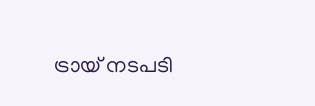ട്രായ് നടപടി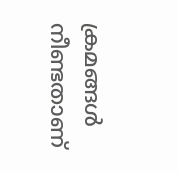ക്രമങ്ങൾ നീണ്ടതാണ്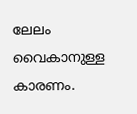ലേലം വൈകാനുള്ള കാരണം.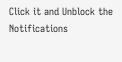Click it and Unblock the Notifications